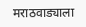मराठवाड्याला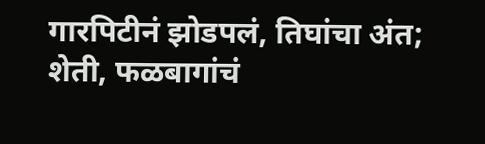गारपिटीनं झोडपलं, तिघांचा अंत; शेती, फळबागांचं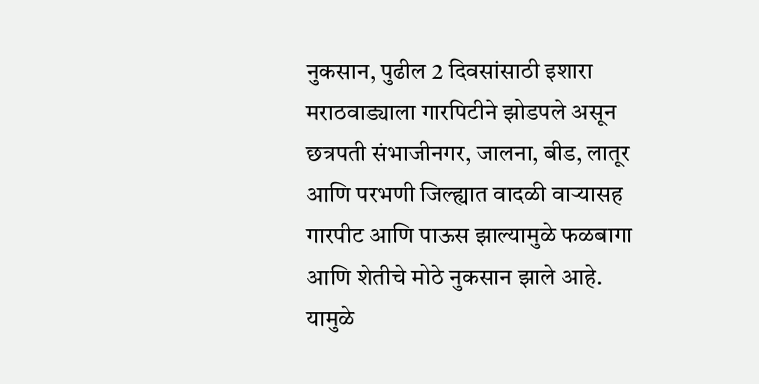नुकसान, पुढील 2 दिवसांसाठी इशारा
मराठवाड्याला गारपिटीने झोडपले असून छत्रपती संभाजीनगर, जालना, बीड, लातूर आणि परभणी जिल्ह्यात वादळी वाऱ्यासह गारपीट आणि पाऊस झाल्यामुळे फळबागा आणि शेतीचे मोठे नुकसान झाले आहे. यामुळे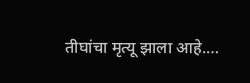तीघांचा मृत्यू झाला आहे.…